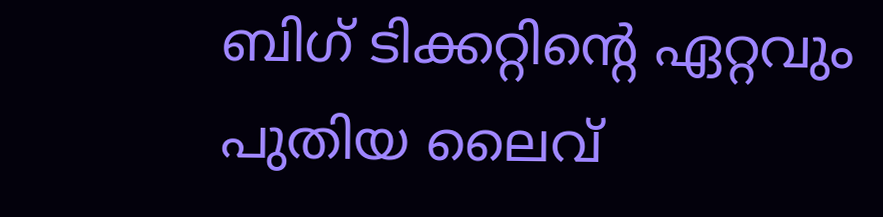ബിഗ് ടിക്കറ്റിന്റെ ഏറ്റവും പുതിയ ലൈവ്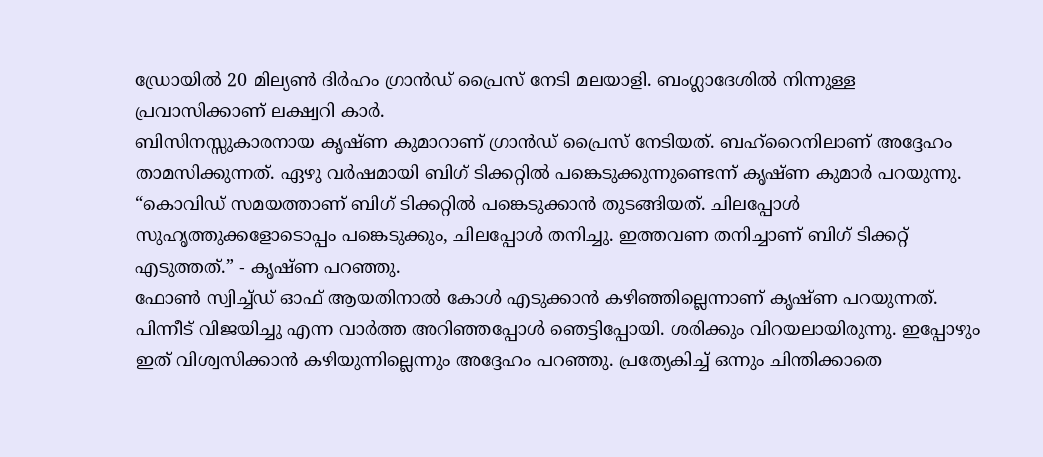ഡ്രോയിൽ 20 മില്യൺ ദിർഹം ഗ്രാൻഡ് പ്രൈസ് നേടി മലയാളി. ബംഗ്ലാദേശിൽ നിന്നുള്ള പ്രവാസിക്കാണ് ലക്ഷ്വറി കാർ.
ബിസിനസ്സുകാരനായ കൃഷ്ണ കുമാറാണ് ഗ്രാൻഡ് പ്രൈസ് നേടിയത്. ബഹ്റൈനിലാണ് അദ്ദേഹം താമസിക്കുന്നത്. ഏഴു വർഷമായി ബിഗ് ടിക്കറ്റിൽ പങ്കെടുക്കുന്നുണ്ടെന്ന് കൃഷ്ണ കുമാർ പറയുന്നു.
“കൊവിഡ് സമയത്താണ് ബിഗ് ടിക്കറ്റിൽ പങ്കെടുക്കാൻ തുടങ്ങിയത്. ചിലപ്പോൾ സുഹൃത്തുക്കളോടൊപ്പം പങ്കെടുക്കും, ചിലപ്പോൾ തനിച്ചു. ഇത്തവണ തനിച്ചാണ് ബിഗ് ടിക്കറ്റ് എടുത്തത്.” - കൃഷ്ണ പറഞ്ഞു.
ഫോൺ സ്വിച്ച്ഡ് ഓഫ് ആയതിനാൽ കോൾ എടുക്കാൻ കഴിഞ്ഞില്ലെന്നാണ് കൃഷ്ണ പറയുന്നത്. പിന്നീട് വിജയിച്ചു എന്ന വാർത്ത അറിഞ്ഞപ്പോൾ ഞെട്ടിപ്പോയി. ശരിക്കും വിറയലായിരുന്നു. ഇപ്പോഴും ഇത് വിശ്വസിക്കാൻ കഴിയുന്നില്ലെന്നും അദ്ദേഹം പറഞ്ഞു. പ്രത്യേകിച്ച് ഒന്നും ചിന്തിക്കാതെ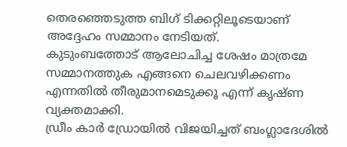തെരഞ്ഞെടുത്ത ബിഗ് ടിക്കറ്റിലൂടെയാണ് അദ്ദേഹം സമ്മാനം നേടിയത്.
കുടുംബത്തോട് ആലോചിച്ച ശേഷം മാത്രമേ സമ്മാനത്തുക എങ്ങനെ ചെലവഴിക്കണം എന്നതിൽ തീരുമാനമെടുക്കൂ എന്ന് കൃഷ്ണ വ്യക്തമാക്കി.
ഡ്രീം കാർ ഡ്രോയിൽ വിജയിച്ചത് ബംഗ്ലാദേശിൽ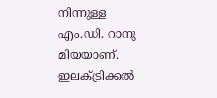നിന്നുള്ള എം.ഡി. റാനു മിയയാണ്. ഇലക്ട്രിക്കൽ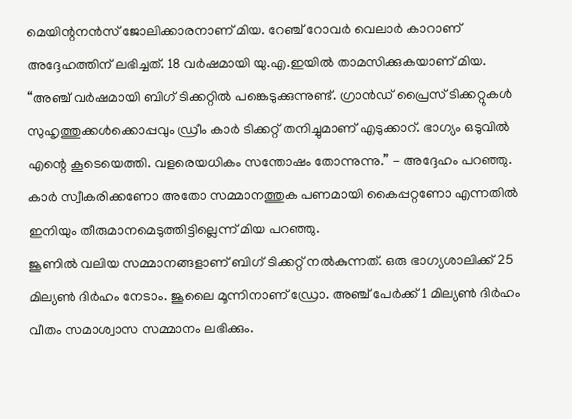മെയിന്റനൻസ് ജോലിക്കാരനാണ് മിയ. റേഞ്ച് റോവർ വെലാർ കാറാണ് അദ്ദേഹത്തിന് ലഭിച്ചത്. 18 വർഷമായി യു.എ.ഇയിൽ താമസിക്കുകയാണ് മിയ.
“അഞ്ച് വർഷമായി ബിഗ് ടിക്കറ്റിൽ പങ്കെടുക്കുന്നുണ്ട്. ഗ്രാൻഡ് പ്രൈസ് ടിക്കറ്റുകൾ സുഹൃത്തുക്കൾക്കൊപ്പവും ഡ്രീം കാർ ടിക്കറ്റ് തനിച്ചുമാണ് എടുക്കാറ്. ഭാഗ്യം ഒടുവിൽ എന്റെ കൂടെയെത്തി. വളരെയധികം സന്തോഷം തോന്നുന്നു.” - അദ്ദേഹം പറഞ്ഞു.
കാർ സ്വീകരിക്കണോ അതോ സമ്മാനത്തുക പണമായി കൈപ്പറ്റണോ എന്നതിൽ ഇനിയും തീരുമാനമെടുത്തിട്ടില്ലെന്ന് മിയ പറഞ്ഞു.
ജൂണിൽ വലിയ സമ്മാനങ്ങളാണ് ബിഗ് ടിക്കറ്റ് നൽകുന്നത്. ഒരു ഭാഗ്യശാലിക്ക് 25 മില്യൺ ദിർഹം നേടാം. ജൂലൈ മൂന്നിനാണ് ഡ്രോ. അഞ്ച് പേർക്ക് 1 മില്യൺ ദിർഹം വീതം സമാശ്വാസ സമ്മാനം ലഭിക്കും.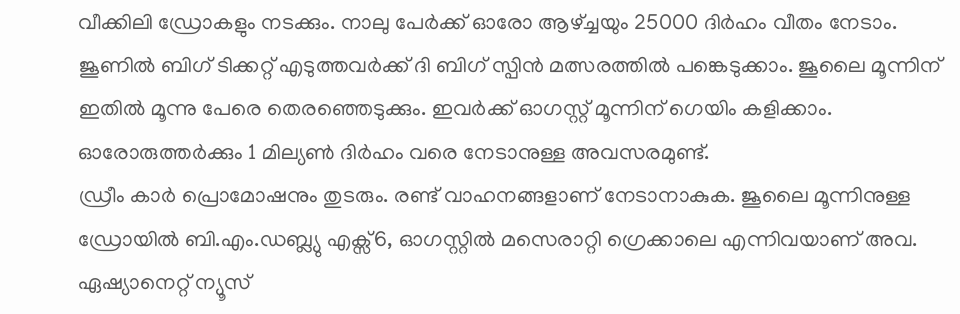വീക്കിലി ഡ്രോകളും നടക്കും. നാലു പേർക്ക് ഓരോ ആഴ്ച്ചയും 25000 ദിർഹം വീതം നേടാം.
ജൂണിൽ ബിഗ് ടിക്കറ്റ് എടുത്തവർക്ക് ദി ബിഗ് സ്പിൻ മത്സരത്തിൽ പങ്കെടുക്കാം. ജൂലൈ മൂന്നിന് ഇതിൽ മൂന്നു പേരെ തെരഞ്ഞെടുക്കും. ഇവർക്ക് ഓഗസ്റ്റ് മൂന്നിന് ഗെയിം കളിക്കാം. ഓരോരുത്തർക്കും 1 മില്യൺ ദിർഹം വരെ നേടാനുള്ള അവസരമുണ്ട്.
ഡ്രീം കാർ പ്രൊമോഷനും തുടരും. രണ്ട് വാഹനങ്ങളാണ് നേടാനാകുക. ജൂലൈ മൂന്നിനുള്ള ഡ്രോയിൽ ബി.എം.ഡബ്ല്യു എക്സ്6, ഓഗസ്റ്റിൽ മസെരാറ്റി ഗ്രെക്കാലെ എന്നിവയാണ് അവ.
ഏഷ്യാനെറ്റ് ന്യൂസ്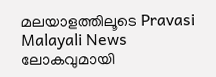മലയാളത്തിലൂടെ Pravasi Malayali News ലോകവുമായി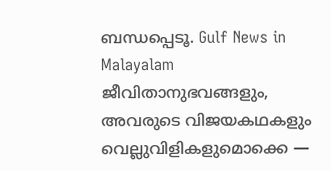ബന്ധപ്പെടൂ. Gulf News in Malayalam ജീവിതാനുഭവങ്ങളും, അവരുടെ വിജയകഥകളും വെല്ലുവിളികളുമൊക്കെ —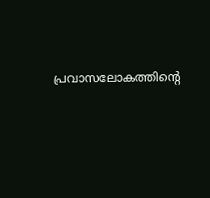പ്രവാസലോകത്തിന്റെ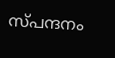സ്പന്ദനം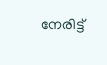നേരിട്ട്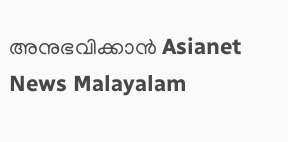അനുഭവിക്കാൻ Asianet News Malayalam